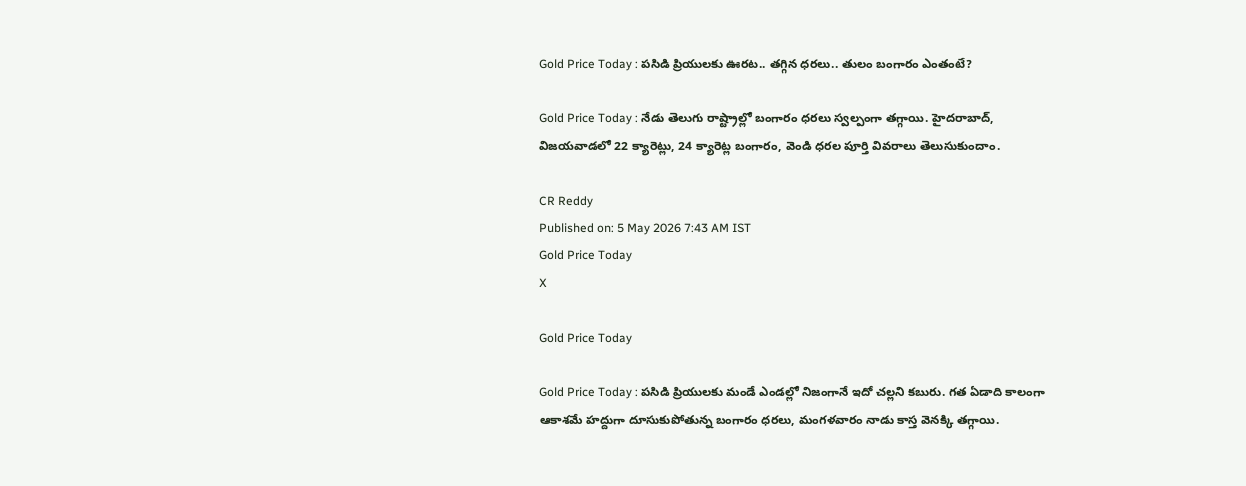Gold Price Today : పసిడి ప్రియులకు ఊరట.. తగ్గిన ధరలు.. తులం బంగారం ఎంతంటే?

Gold Price Today : నేడు తెలుగు రాష్ట్రాల్లో బంగారం ధరలు స్వల్పంగా తగ్గాయి. హైదరాబాద్, విజయవాడలో 22 క్యారెట్లు, 24 క్యారెట్ల బంగారం, వెండి ధరల పూర్తి వివరాలు తెలుసుకుందాం.

CR Reddy
Published on: 5 May 2026 7:43 AM IST
Gold Price Today
X

Gold Price Today

Gold Price Today : పసిడి ప్రియులకు మండే ఎండల్లో నిజంగానే ఇదో చల్లని కబురు. గత ఏడాది కాలంగా ఆకాశమే హద్దుగా దూసుకుపోతున్న బంగారం ధరలు, మంగళవారం నాడు కాస్త వెనక్కి తగ్గాయి.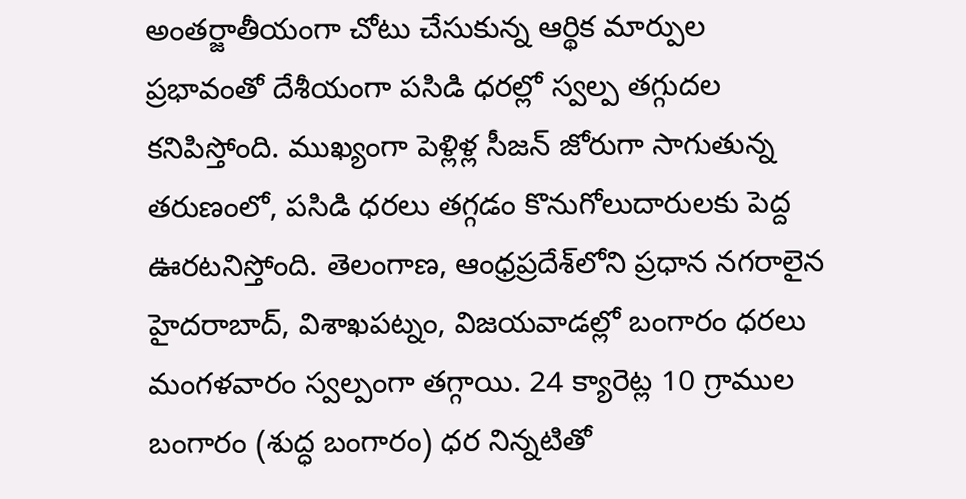అంతర్జాతీయంగా చోటు చేసుకున్న ఆర్థిక మార్పుల ప్రభావంతో దేశీయంగా పసిడి ధరల్లో స్వల్ప తగ్గుదల కనిపిస్తోంది. ముఖ్యంగా పెళ్లిళ్ల సీజన్ జోరుగా సాగుతున్న తరుణంలో, పసిడి ధరలు తగ్గడం కొనుగోలుదారులకు పెద్ద ఊరటనిస్తోంది. తెలంగాణ, ఆంధ్రప్రదేశ్‌లోని ప్రధాన నగరాలైన హైదరాబాద్, విశాఖపట్నం, విజయవాడల్లో బంగారం ధరలు మంగళవారం స్వల్పంగా తగ్గాయి. 24 క్యారెట్ల 10 గ్రాముల బంగారం (శుద్ధ బంగారం) ధర నిన్నటితో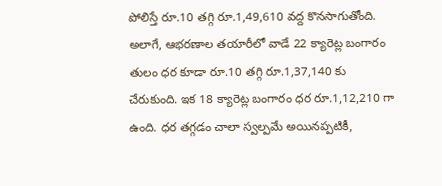పోలిస్తే రూ.10 తగ్గి రూ.1,49,610 వద్ద కొనసాగుతోంది. అలాగే, ఆభరణాల తయారీలో వాడే 22 క్యారెట్ల బంగారం తులం ధర కూడా రూ.10 తగ్గి రూ.1,37,140 కు చేరుకుంది. ఇక 18 క్యారెట్ల బంగారం ధర రూ.1,12,210 గా ఉంది. ధర తగ్గడం చాలా స్వల్పమే అయినప్పటికీ,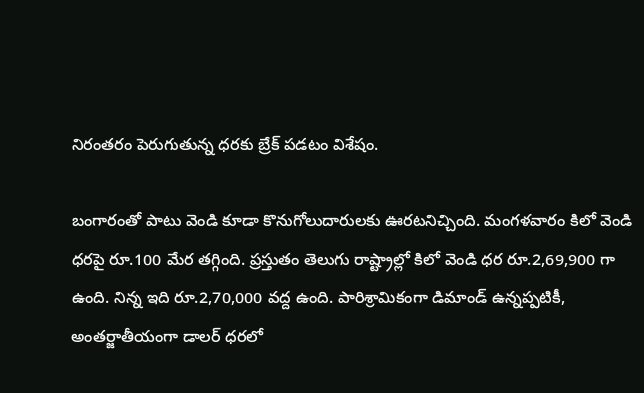నిరంతరం పెరుగుతున్న ధరకు బ్రేక్ పడటం విశేషం.

బంగారంతో పాటు వెండి కూడా కొనుగోలుదారులకు ఊరటనిచ్చింది. మంగళవారం కిలో వెండి ధరపై రూ.100 మేర తగ్గింది. ప్రస్తుతం తెలుగు రాష్ట్రాల్లో కిలో వెండి ధర రూ.2,69,900 గా ఉంది. నిన్న ఇది రూ.2,70,000 వద్ద ఉంది. పారిశ్రామికంగా డిమాండ్ ఉన్నప్పటికీ, అంతర్జాతీయంగా డాలర్ ధరలో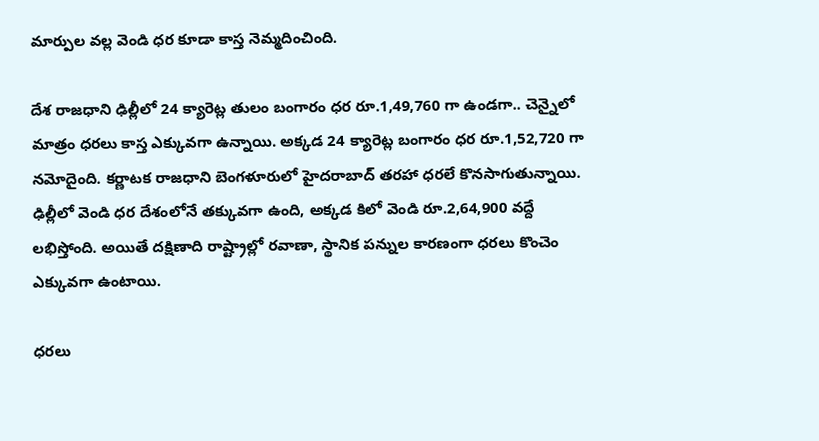మార్పుల వల్ల వెండి ధర కూడా కాస్త నెమ్మదించింది.

దేశ రాజధాని ఢిల్లీలో 24 క్యారెట్ల తులం బంగారం ధర రూ.1,49,760 గా ఉండగా.. చెన్నైలో మాత్రం ధరలు కాస్త ఎక్కువగా ఉన్నాయి. అక్కడ 24 క్యారెట్ల బంగారం ధర రూ.1,52,720 గా నమోదైంది. కర్ణాటక రాజధాని బెంగళూరులో హైదరాబాద్ తరహా ధరలే కొనసాగుతున్నాయి. ఢిల్లీలో వెండి ధర దేశంలోనే తక్కువగా ఉంది, అక్కడ కిలో వెండి రూ.2,64,900 వద్దే లభిస్తోంది. అయితే దక్షిణాది రాష్ట్రాల్లో రవాణా, స్థానిక పన్నుల కారణంగా ధరలు కొంచెం ఎక్కువగా ఉంటాయి.

ధరలు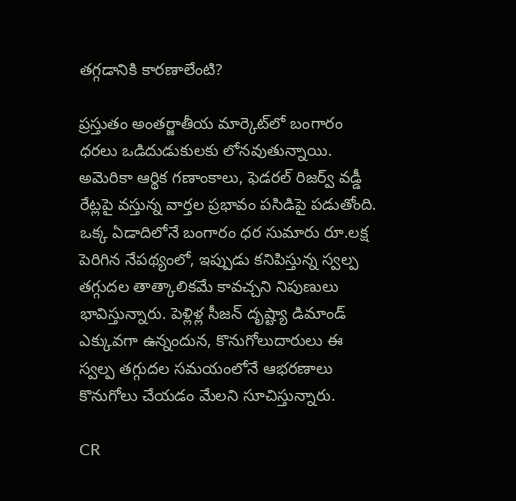తగ్గడానికి కారణాలేంటి?

ప్రస్తుతం అంతర్జాతీయ మార్కెట్‌లో బంగారం ధరలు ఒడిదుడుకులకు లోనవుతున్నాయి. అమెరికా ఆర్థిక గణాంకాలు, ఫెడరల్ రిజర్వ్ వడ్డీ రేట్లపై వస్తున్న వార్తల ప్రభావం పసిడిపై పడుతోంది. ఒక్క ఏడాదిలోనే బంగారం ధర సుమారు రూ.లక్ష పెరిగిన నేపథ్యంలో, ఇప్పుడు కనిపిస్తున్న స్వల్ప తగ్గుదల తాత్కాలికమే కావచ్చని నిపుణులు భావిస్తున్నారు. పెళ్లిళ్ల సీజన్ దృష్ట్యా డిమాండ్ ఎక్కువగా ఉన్నందున, కొనుగోలుదారులు ఈ స్వల్ప తగ్గుదల సమయంలోనే ఆభరణాలు కొనుగోలు చేయడం మేలని సూచిస్తున్నారు.

CR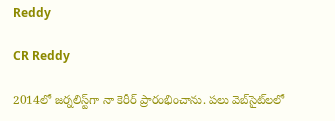Reddy

CR Reddy

2014లో జర్నలిస్ట్‌గా నా కెరీర్ ప్రారంభించాను. పలు వెబ్‌సైట్‌లలో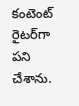కంటెంట్ రైటర్‌గా పని చేశాను.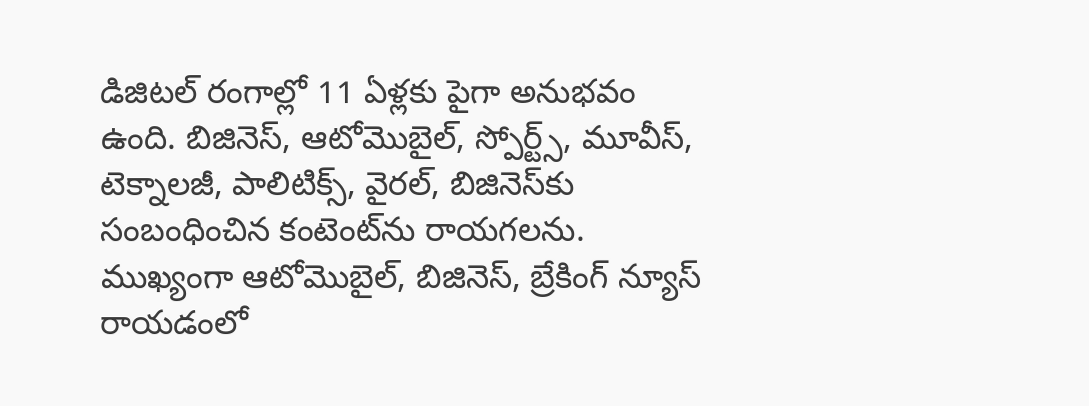డిజిటల్‌ రంగాల్లో 11 ఏళ్లకు పైగా అనుభవం ఉంది. బిజినెస్, ఆటోమొబైల్, స్పోర్ట్స్, మూవీస్, టెక్నాలజీ, పాలిటిక్స్, వైరల్, బిజినెస్‌కు సంబంధించిన కంటెంట్‌ను రాయగలను. ముఖ్యంగా ఆటోమొబైల్, బిజినెస్, బ్రేకింగ్ న్యూస్ రాయడంలో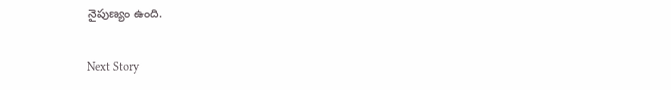నైపుణ్యం ఉంది.

Next Story